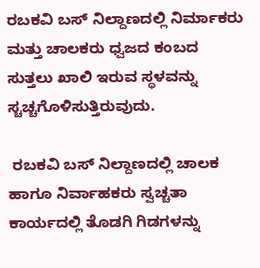ರಬಕವಿ ಬಸ್ ನಿಲ್ದಾಣದಲ್ಲಿ ನಿರ್ಮಾಕರು ಮತ್ತು ಚಾಲಕರು ಧ್ವಜದ ಕಂಬದ ಸುತ್ತಲು ಖಾಲಿ ಇರುವ ಸ್ಥಳವನ್ನು ಸ್ಚಚ್ಚಗೊಳಿಸುತ್ತಿರುವುದು.

 ರಬಕವಿ ಬಸ್ ನಿಲ್ದಾಣದಲ್ಲಿ ಚಾಲಕ ಹಾಗೂ ನಿರ್ವಾಹಕರು ಸ್ವಚ್ಚತಾ ಕಾರ್ಯದಲ್ಲಿ ತೊಡಗಿ ಗಿಡಗಳನ್ನು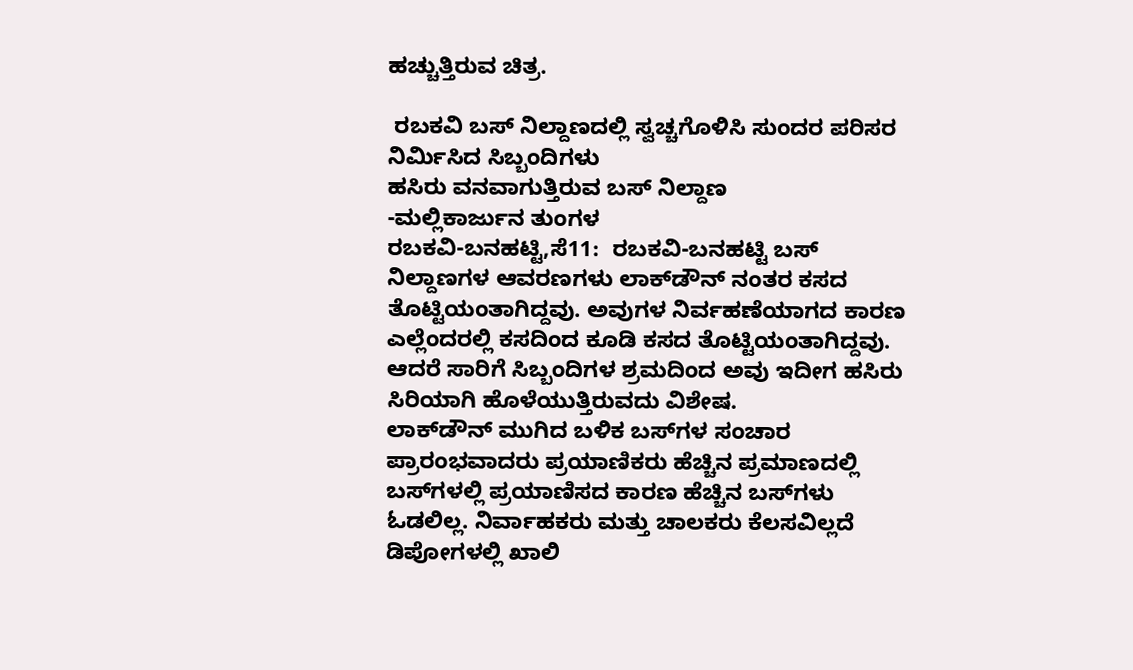ಹಚ್ಚುತ್ತಿರುವ ಚಿತ್ರ.

 ರಬಕವಿ ಬಸ್ ನಿಲ್ದಾಣದಲ್ಲಿ ಸ್ವಚ್ಚಗೊಳಿಸಿ ಸುಂದರ ಪರಿಸರ ನಿರ್ಮಿಸಿದ ಸಿಬ್ಬಂದಿಗಳು
ಹಸಿರು ವನವಾಗುತ್ತಿರುವ ಬಸ್ ನಿಲ್ದಾಣ
-ಮಲ್ಲಿಕಾರ್ಜುನ ತುಂಗಳ
ರಬಕವಿ-ಬನಹಟ್ಟಿ,ಸೆ11:  ರಬಕವಿ-ಬನಹಟ್ಟಿ ಬಸ್ ನಿಲ್ದಾಣಗಳ ಆವರಣಗಳು ಲಾಕ್‍ಡೌನ್ ನಂತರ ಕಸದ ತೊಟ್ಟಿಯಂತಾಗಿದ್ದವು. ಅವುಗಳ ನಿರ್ವಹಣೆಯಾಗದ ಕಾರಣ ಎಲ್ಲೆಂದರಲ್ಲಿ ಕಸದಿಂದ ಕೂಡಿ ಕಸದ ತೊಟ್ಟಿಯಂತಾಗಿದ್ದವು. ಆದರೆ ಸಾರಿಗೆ ಸಿಬ್ಬಂದಿಗಳ ಶ್ರಮದಿಂದ ಅವು ಇದೀಗ ಹಸಿರು ಸಿರಿಯಾಗಿ ಹೊಳೆಯುತ್ತಿರುವದು ವಿಶೇಷ.
ಲಾಕ್‍ಡೌನ್ ಮುಗಿದ ಬಳಿಕ ಬಸ್‍ಗಳ ಸಂಚಾರ ಪ್ರಾರಂಭವಾದರು ಪ್ರಯಾಣಿಕರು ಹೆಚ್ಚಿನ ಪ್ರಮಾಣದಲ್ಲಿ ಬಸ್‍ಗಳಲ್ಲಿ ಪ್ರಯಾಣಿಸದ ಕಾರಣ ಹೆಚ್ಚಿನ ಬಸ್‍ಗಳು ಓಡಲಿಲ್ಲ. ನಿರ್ವಾಹಕರು ಮತ್ತು ಚಾಲಕರು ಕೆಲಸವಿಲ್ಲದೆ ಡಿಪೋಗಳಲ್ಲಿ ಖಾಲಿ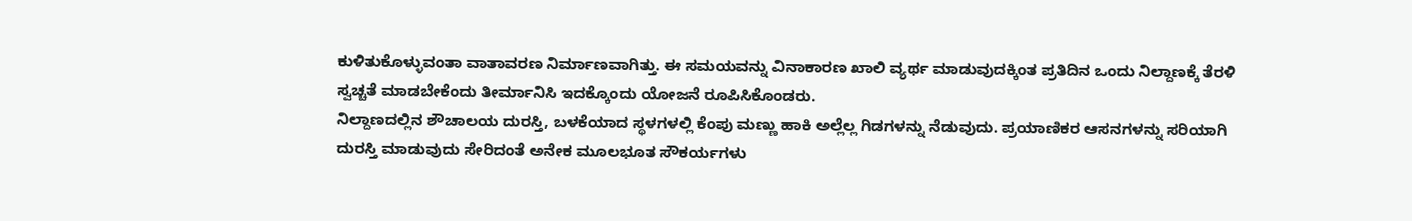ಕುಳಿತುಕೊಳ್ಳುವಂತಾ ವಾತಾವರಣ ನಿರ್ಮಾಣವಾಗಿತ್ತು. ಈ ಸಮಯವನ್ನು ವಿನಾಕಾರಣ ಖಾಲಿ ವ್ಯರ್ಥ ಮಾಡುವುದಕ್ಕಿಂತ ಪ್ರತಿದಿನ ಒಂದು ನಿಲ್ದಾಣಕ್ಕೆ ತೆರಳಿ ಸ್ವಚ್ಚತೆ ಮಾಡಬೇಕೆಂದು ತೀರ್ಮಾನಿಸಿ ಇದಕ್ಕೊಂದು ಯೋಜನೆ ರೂಪಿಸಿಕೊಂಡರು.
ನಿಲ್ದಾಣದಲ್ಲಿನ ಶೌಚಾಲಯ ದುರಸ್ತಿ, ಬಳಕೆಯಾದ ಸ್ಥಳಗಳಲ್ಲಿ ಕೆಂಪು ಮಣ್ಣು ಹಾಕಿ ಅಲ್ಲೆಲ್ಲ ಗಿಡಗಳನ್ನು ನೆಡುವುದು. ಪ್ರಯಾಣಿಕರ ಆಸನಗಳನ್ನು ಸರಿಯಾಗಿ ದುರಸ್ತಿ ಮಾಡುವುದು ಸೇರಿದಂತೆ ಅನೇಕ ಮೂಲಭೂತ ಸೌಕರ್ಯಗಳು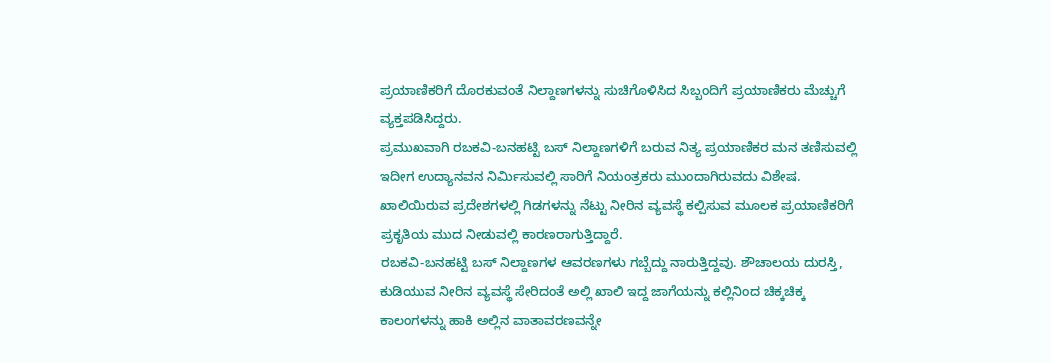ಪ್ರಯಾಣಿಕರಿಗೆ ದೊರಕುವಂತೆ ನಿಲ್ದಾಣಗಳನ್ನು ಸುಚಿಗೊಳಿಸಿದ ಸಿಬ್ಬಂದಿಗೆ ಪ್ರಯಾಣಿಕರು ಮೆಚ್ಚುಗೆ ವ್ಯಕ್ತಪಡಿಸಿದ್ದರು.
ಪ್ರಮುಖವಾಗಿ ರಬಕವಿ-ಬನಹಟ್ಟಿ ಬಸ್ ನಿಲ್ದಾಣಗಳಿಗೆ ಬರುವ ನಿತ್ಯ ಪ್ರಯಾಣಿಕರ ಮನ ತಣಿಸುವಲ್ಲಿ ಇದೀಗ ಉದ್ಯಾನವನ ನಿರ್ಮಿಸುವಲ್ಲಿ ಸಾರಿಗೆ ನಿಯಂತ್ರಕರು ಮುಂದಾಗಿರುವದು ವಿಶೇಷ. ಖಾಲಿಯಿರುವ ಪ್ರದೇಶಗಳಲ್ಲಿ ಗಿಡಗಳನ್ನು ನೆಟ್ಟು ನೀರಿನ ವ್ಯವಸ್ಥೆ ಕಲ್ಪಿಸುವ ಮೂಲಕ ಪ್ರಯಾಣಿಕರಿಗೆ ಪ್ರಕೃತಿಯ ಮುದ ನೀಡುವಲ್ಲಿ ಕಾರಣರಾಗುತ್ತಿದ್ದಾರೆ.
ರಬಕವಿ-ಬನಹಟ್ಟಿ ಬಸ್ ನಿಲ್ದಾಣಗಳ ಆವರಣಗಳು ಗಬ್ಬೆದ್ದು ನಾರುತ್ತಿದ್ದವು. ಶೌಚಾಲಯ ದುರಸ್ತಿ, ಕುಡಿಯುವ ನೀರಿನ ವ್ಯವಸ್ಥೆ ಸೇರಿದಂತೆ ಅಲ್ಲಿ ಖಾಲಿ ಇದ್ದ ಜಾಗೆಯನ್ನು ಕಲ್ಲಿನಿಂದ ಚಿಕ್ಕಚಿಕ್ಕ ಕಾಲಂಗಳನ್ನು ಹಾಕಿ ಅಲ್ಲಿನ ವಾತಾವರಣವನ್ನೇ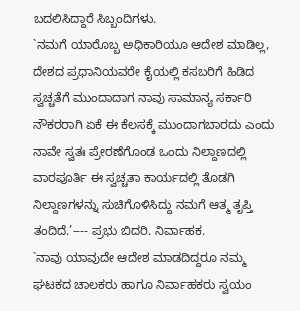ಬದಲಿಸಿದ್ದಾರೆ ಸಿಬ್ಬಂದಿಗಳು.
`ನಮಗೆ ಯಾರೊಬ್ಬ ಅಧಿಕಾರಿಯೂ ಆದೇಶ ಮಾಡಿಲ್ಲ, ದೇಶದ ಪ್ರಧಾನಿಯವರೇ ಕೈಯಲ್ಲಿ ಕಸಬರಿಗೆ ಹಿಡಿದ ಸ್ವಚ್ಚತೆಗೆ ಮುಂದಾದಾಗ ನಾವು ಸಾಮಾನ್ಯ ಸರ್ಕಾರಿ ನೌಕರರಾಗಿ ಏಕೆ ಈ ಕೆಲಸಕ್ಕೆ ಮುಂದಾಗಬಾರದು ಎಂದು ನಾವೇ ಸ್ವತಃ ಪ್ರೇರಣೆಗೊಂಡ ಒಂದು ನಿಲ್ದಾಣದಲ್ಲಿ ವಾರಪೂರ್ತಿ ಈ ಸ್ವಚ್ಚತಾ ಕಾರ್ಯದಲ್ಲಿ ತೊಡಗಿ ನಿಲ್ದಾಣಗಳನ್ನು ಸುಚಿಗೊಳಿಸಿದ್ದು ನಮಗೆ ಆತ್ಮ ತೃಪ್ತಿ ತಂದಿದೆ.’---- ಪ್ರಭು ಬಿದರಿ. ನಿರ್ವಾಹಕ.
`ನಾವು ಯಾವುದೇ ಆದೇಶ ಮಾಡದಿದ್ದರೂ ನಮ್ಮ ಘಟಕದ ಚಾಲಕರು ಹಾಗೂ ನಿರ್ವಾಹಕರು ಸ್ವಯಂ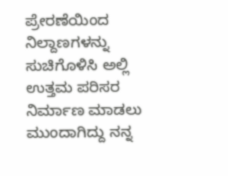ಪ್ರೇರಣೆಯಿಂದ ನಿಲ್ದಾಣಗಳನ್ನು ಸುಚಿಗೊಳಿಸಿ ಅಲ್ಲಿ ಉತ್ತಮ ಪರಿಸರ ನಿರ್ಮಾಣ ಮಾಡಲು ಮುಂದಾಗಿದ್ದು ನನ್ನ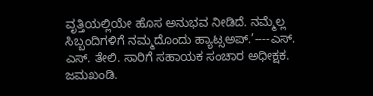ವೃತ್ತಿಯಲ್ಲಿಯೇ ಹೊಸ ಅನುಭವ ನೀಡಿದೆ. ನಮ್ಮೆಲ್ಲ ಸಿಬ್ಬಂದಿಗಳಿಗೆ ನಮ್ಮದೊಂದು ಹ್ಯಾಟ್ಸಅಪ್.’----ಎಸ್. ಎಸ್. ತೇಲಿ. ಸಾರಿಗೆ ಸಹಾಯಕ ಸಂಚಾರ ಅಧೀಕ್ಷಕ. ಜಮಖಂಡಿ.